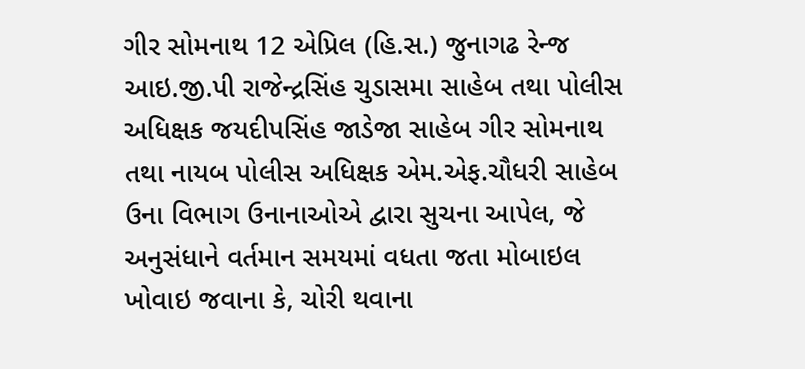ગીર સોમનાથ 12 એપ્રિલ (હિ.સ.) જુનાગઢ રેન્જ આઇ.જી.પી રાજેન્દ્રસિંહ ચુડાસમા સાહેબ તથા પોલીસ અધિક્ષક જયદીપસિંહ જાડેજા સાહેબ ગીર સોમનાથ તથા નાયબ પોલીસ અધિક્ષક એમ.એફ.ચૌધરી સાહેબ ઉના વિભાગ ઉનાનાઓએ દ્વારા સુચના આપેલ, જે અનુસંધાને વર્તમાન સમયમાં વધતા જતા મોબાઇલ ખોવાઇ જવાના કે, ચોરી થવાના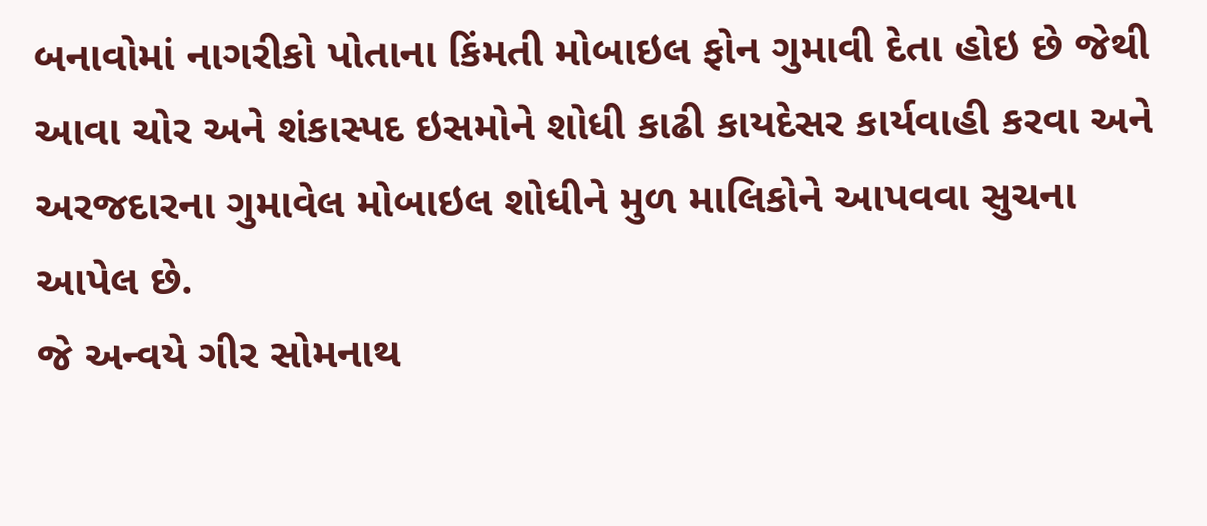બનાવોમાં નાગરીકો પોતાના કિંમતી મોબાઇલ ફોન ગુમાવી દેતા હોઇ છે જેથી આવા ચોર અને શંકાસ્પદ ઇસમોને શોધી કાઢી કાયદેસર કાર્યવાહી કરવા અને અરજદારના ગુમાવેલ મોબાઇલ શોધીને મુળ માલિકોને આપવવા સુચના આપેલ છે.
જે અન્વયે ગીર સોમનાથ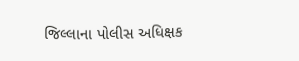જિલ્લાના પોલીસ અધિક્ષક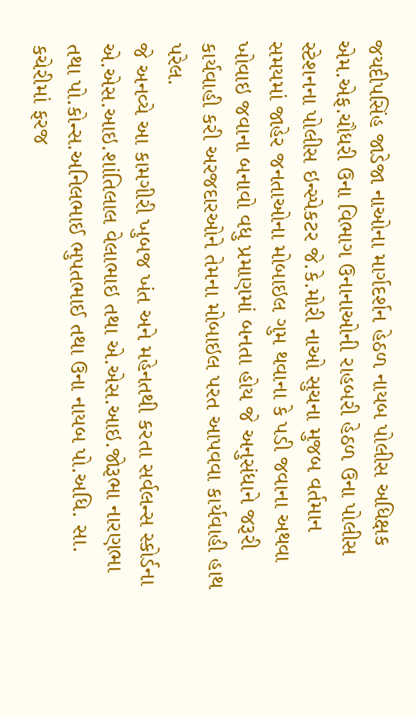જયદીપસિંહ જાડેજા નાઓના માર્ગદર્શન હેઠળ નાયબ પોલીસ અધિક્ષક એમ.એફ.ચૌધરી ઉના વિભાગ ઉનાનાઓની રાહબરી હેઠળ ઉના પોલીસ સ્ટેશનના પોલીસ ઇન્સ્પેકટર જે.કે.મોરી નાઓ સુચના મુજબ વર્તમાન સમયમાં જાહેર જનતાઓના મોબાઇલ ગુમ થવાના કે પડી જવાના અથવા ખોવાઇ જવાના બનાવો વધુ પ્રમાણમાં બનતા હોય જે અનુસંધાને જરૂરી કાર્યવાહી કરી અરજદારઓને તેમના મોબાઇલ પરત આપવવા કાર્યવાહી હાથ પરેલ.
જે અનવ્યે આ કામગીરી ખુબજ ખંત અને મહેનતથી કરતા સર્વલન્સ સ્કોર્ડના એ.એસ.આઇ.શાંતિલાલ વેલાભાઇ તથા એ.એસ.આઇ.જોરૂભા નારણભા તથા પો.કોન્સ.અનિલભાઈ ભુપતભાઈ તથા ઉના નાયબ પો.અધિ. સા. કચેરીમાં ફરજ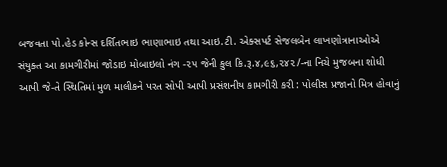બજવતા પો.હેડ કોન્સ દર્શિતભાઇ ભાણાભાઇ તથા આઇ.ટી. એક્સપર્ટ સેજલબેન લાખણોત્રાનાઓએ સંયુક્ત આ કામગીરીમાં જોડાઇ મોબાઇલો નંગ -૨૫ જેની કુલ કિ.રૂ.૪,૯૬,૨૪૨/-ના નિચે મુજબના શોધી આપી જે-તે સ્થિતિમાં મુળ માલીકને પરત સોપી આપી પ્રસંશનીય કામગીરી કરી : પોલીસ પ્રજાનો મિત્ર હોવાનું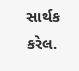સાર્થક કરેલ.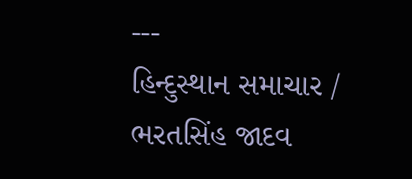---
હિન્દુસ્થાન સમાચાર / ભરતસિંહ જાદવ